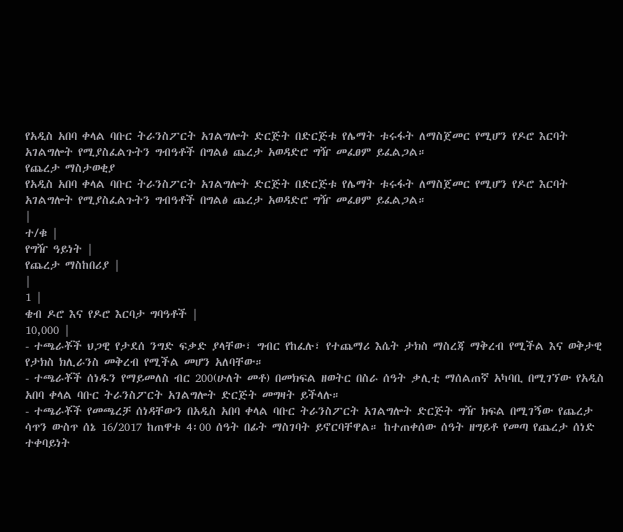የአዲስ አበባ ቀላል ባቡር ትራንስፖርት አገልግሎት ድርጅት በድርጅቱ የሌማት ቱሩፋት ለማስጀመር የሚሆን የዶሮ እርባት አገልግሎት የሚያስፈልጉትን ግብዓቶች በግልፅ ጨረታ አወዳድሮ ግዥ መፈፀም ይፈልጋል።
የጨረታ ማስታወቂያ
የአዲስ አበባ ቀላል ባቡር ትራንስፖርት አገልግሎት ድርጅት በድርጅቱ የሌማት ቱሩፋት ለማስጀመር የሚሆን የዶሮ እርባት አገልግሎት የሚያስፈልጉትን ግብዓቶች በግልፅ ጨረታ አወዳድሮ ግዥ መፈፀም ይፈልጋል።
|
ተ/ቁ |
የግዥ ዓይነት |
የጨረታ ማስከበሪያ |
|
1 |
ቄብ ዶሮ እና የዶሮ እርባታ ግባዓቶች |
10,000 |
- ተጫራቾች ህጋዊ የታደሰ ንግድ ፍቃድ ያላቸው፣ ግብር የከፈሉ፣ የተጨማሪ እሴት ታክስ ማስረጃ ማቅረብ የሚችል እና ወቅታዊ የታክስ ክሊራንስ መቅረብ የሚችል መሆን አለባቸው።
- ተጫራቾች ሰነዱን የማይመለስ ብር 200(ሁለት መቶ) በመክፍል ዘወትር በስራ ሰዓት ቃሊቲ ማሰልጠኛ አካባቢ በሚገኘው የአዲስ አበባ ቀላል ባቡር ትራንስፖርት አገልግሎት ድርጅት መግዛት ይችላሉ።
- ተጫራቾች የመጫረቻ ሰነዳቸውን በአዲስ አበባ ቀላል ባቡር ትራንስፖርት አገልግሎት ድርጅት ግዥ ክፍል በሚገኝው የጨረታ ሳጥን ውስጥ ሰኔ 16/2017 ከጠዋቱ 4፡00 ሰዓት በፊት ማስገባት ይኖርባቸዋል። ከተጠቀሰው ሰዓት ዘግይቶ የመጣ የጨረታ ሰነድ ተቀባይነት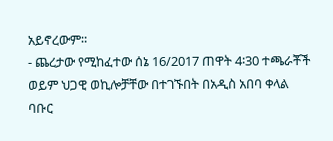አይኖረውም።
- ጨረታው የሚከፈተው ሰኔ 16/2017 ጠዋት 4፡30 ተጫራቾች ወይም ህጋዊ ወኪሎቻቸው በተገኙበት በአዲስ አበባ ቀላል ባቡር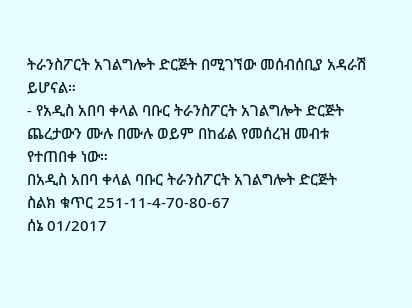ትራንስፖርት አገልግሎት ድርጅት በሚገኘው መሰብሰቢያ አዳራሽ ይሆናል።
- የአዲስ አበባ ቀላል ባቡር ትራንስፖርት አገልግሎት ድርጅት ጨረታውን ሙሉ በሙሉ ወይም በከፊል የመሰረዝ መብቱ የተጠበቀ ነው።
በአዲስ አበባ ቀላል ባቡር ትራንስፖርት አገልግሎት ድርጅት
ስልክ ቁጥር 251-11-4-70-80-67
ሰኔ 01/2017